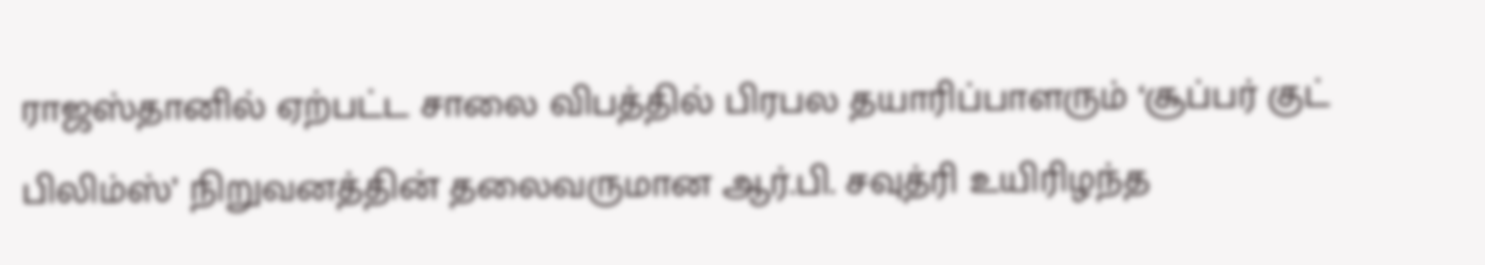ராஜஸ்தானில் ஏற்பட்ட சாலை விபத்தில் பிரபல தயாரிப்பாளரும் ‘சூப்பர் குட் பிலிம்ஸ்’ நிறுவனத்தின் தலைவருமான ஆர்.பி. சவுத்ரி உயிரிழந்த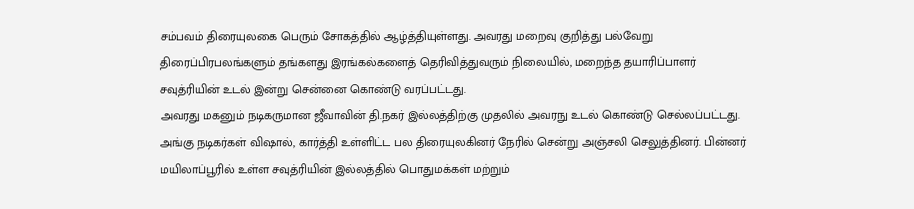சம்பவம் திரையுலகை பெரும் சோகத்தில் ஆழ்த்தியுள்ளது. அவரது மறைவு குறித்து பல்வேறு திரைப்பிரபலங்களும் தங்களது இரங்கல்களைத் தெரிவித்துவரும் நிலையில், மறைந்த தயாரிப்பாளர் சவுத்ரியின் உடல் இன்று சென்னை கொண்டு வரப்பட்டது.
அவரது மகனும் நடிகருமான ஜீவாவின் தி.நகர் இல்லத்திற்கு முதலில் அவரநு உடல் கொண்டு செல்லப்பட்டது. அங்கு நடிகர்கள் விஷால், கார்த்தி உள்ளிட்ட பல திரையுலகினர் நேரில் சென்று அஞ்சலி செலுத்தினர். பின்னர் மயிலாப்பூரில் உள்ள சவுத்ரியின் இல்லத்தில் பொதுமக்கள் மற்றும்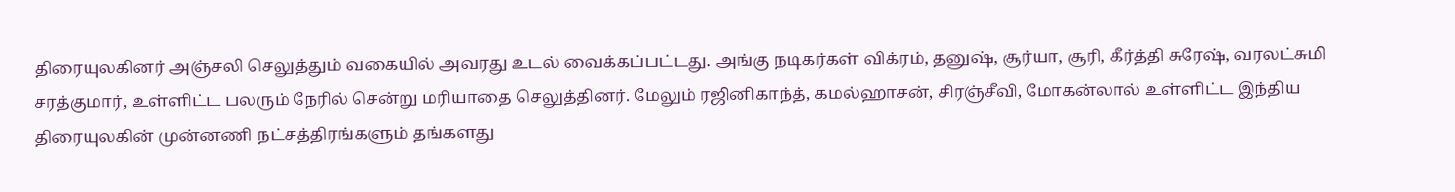திரையுலகினர் அஞ்சலி செலுத்தும் வகையில் அவரது உடல் வைக்கப்பட்டது. அங்கு நடிகர்கள் விக்ரம், தனுஷ், சூர்யா, சூரி, கீர்த்தி சுரேஷ், வரலட்சுமி சரத்குமார், உள்ளிட்ட பலரும் நேரில் சென்று மரியாதை செலுத்தினர். மேலும் ரஜினிகாந்த், கமல்ஹாசன், சிரஞ்சீவி, மோகன்லால் உள்ளிட்ட இந்திய திரையுலகின் முன்னணி நட்சத்திரங்களும் தங்களது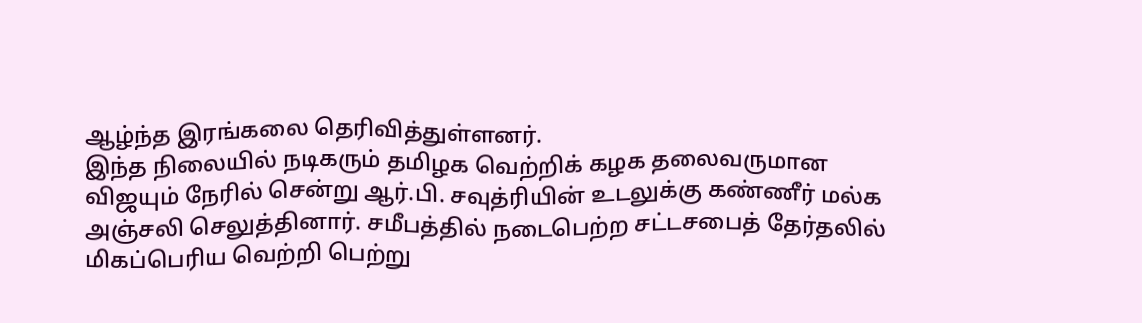ஆழ்ந்த இரங்கலை தெரிவித்துள்ளனர்.
இந்த நிலையில் நடிகரும் தமிழக வெற்றிக் கழக தலைவருமான விஜயும் நேரில் சென்று ஆர்.பி. சவுத்ரியின் உடலுக்கு கண்ணீர் மல்க அஞ்சலி செலுத்தினார். சமீபத்தில் நடைபெற்ற சட்டசபைத் தேர்தலில் மிகப்பெரிய வெற்றி பெற்று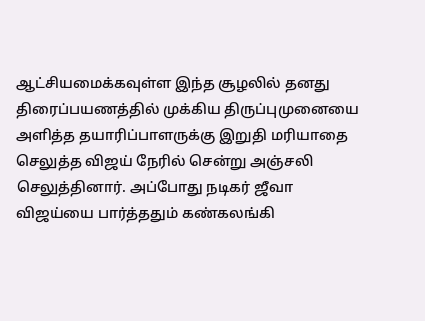ஆட்சியமைக்கவுள்ள இந்த சூழலில் தனது திரைப்பயணத்தில் முக்கிய திருப்புமுனையை அளித்த தயாரிப்பாளருக்கு இறுதி மரியாதை செலுத்த விஜய் நேரில் சென்று அஞ்சலி செலுத்தினார். அப்போது நடிகர் ஜீவா விஜய்யை பார்த்ததும் கண்கலங்கி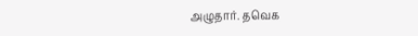அழுதார். தவெக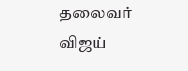தலைவர் விஜய்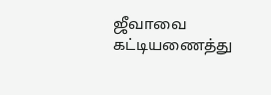ஜீவாவை கட்டியணைத்து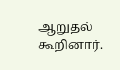ஆறுதல் கூறினார்.